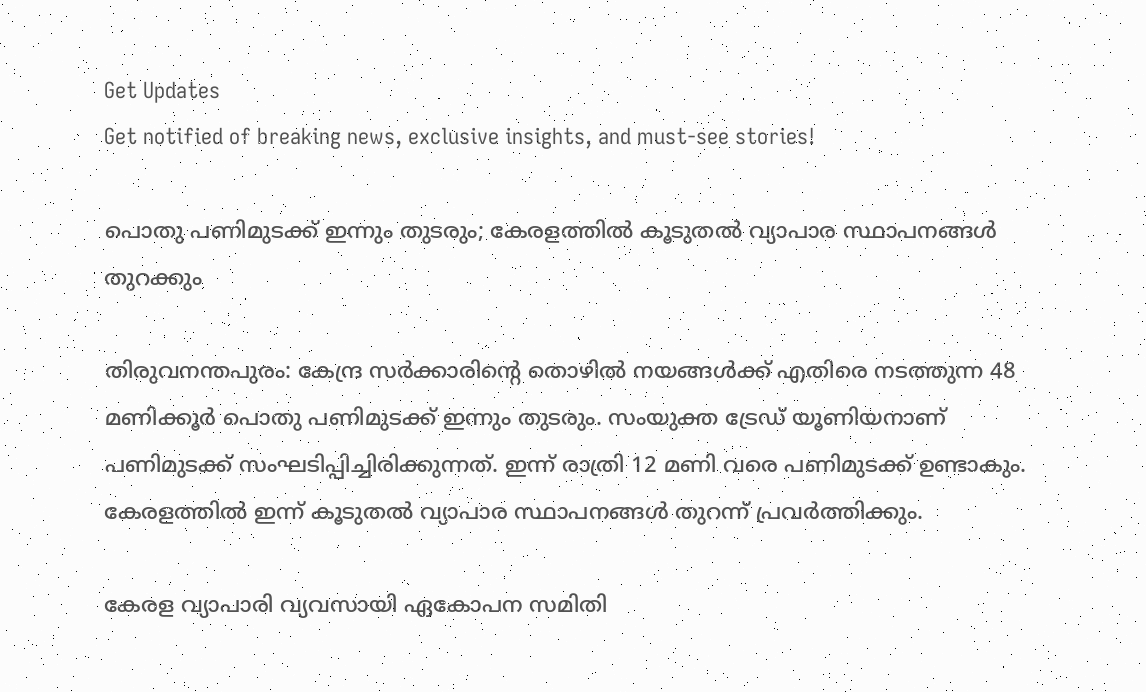Get Updates
Get notified of breaking news, exclusive insights, and must-see stories!

പൊതു പണിമുടക്ക് ഇന്നും തുടരും; കേരളത്തിൽ കൂടുതൽ വ്യാപാര സ്ഥാപനങ്ങൾ തുറക്കും

തിരുവനന്തപുരം: കേന്ദ്ര സർക്കാരിന്റെ തൊഴിൽ നയങ്ങൾക്ക് എതിരെ നടത്തുന്ന 48 മണിക്കൂർ പൊതു പണിമുടക്ക് ഇന്നും തുടരും. സംയുക്ത ട്രേഡ് യൂണിയനാണ് പണിമുടക്ക് സംഘടിപ്പിച്ചിരിക്കുന്നത്. ഇന്ന് രാത്രി 12 മണി വരെ പണിമുടക്ക് ഉണ്ടാകും. കേരളത്തിൽ ഇന്ന് കൂടുതൽ വ്യാപാര സ്ഥാപനങ്ങൾ തുറന്ന് പ്രവർത്തിക്കും.

കേരള വ്യാപാരി വ്യവസായി ഏകോപന സമിതി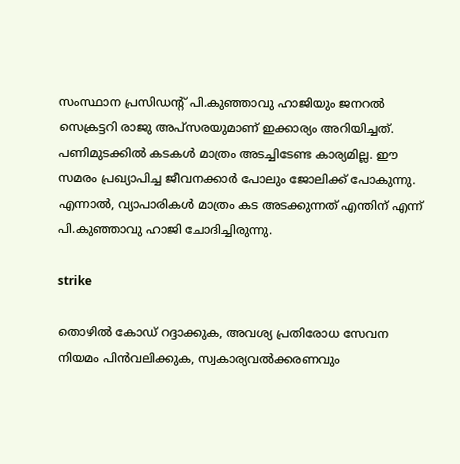സംസ്ഥാന പ്രസിഡന്റ് പി.കുഞ്ഞാവു ഹാജിയും ജനറൽ സെക്രട്ടറി രാജു അപ്സരയുമാണ് ഇക്കാര്യം അറിയിച്ചത്. പണിമുടക്കില്‍ കടകള്‍ മാത്രം അടച്ചിടേണ്ട കാര്യമില്ല. ഈ സമരം പ്രഖ്യാപിച്ച ജീവനക്കാര്‍ പോലും ജോലിക്ക് പോകുന്നു. എന്നാൽ, വ്യാപാരികള്‍ മാത്രം കട അടക്കുന്നത് എന്തിന് എന്ന് പി.കുഞ്ഞാവു ഹാജി ചോദിച്ചിരുന്നു.

strike

തൊഴില്‍ കോഡ് റദ്ദാക്കുക, അവശ്യ പ്രതിരോധ സേവന നിയമം പിന്‍വലിക്കുക, സ്വകാര്യവല്‍ക്കരണവും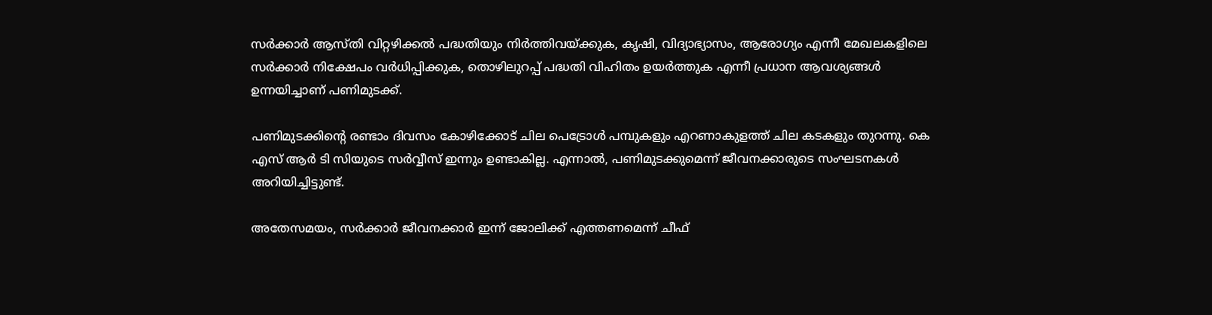സര്‍ക്കാര്‍ ആസ്തി വിറ്റഴിക്കല്‍ പദ്ധതിയും നിര്‍ത്തിവയ്ക്കുക, കൃഷി, വിദ്യാഭ്യാസം, ആരോഗ്യം എന്നീ മേഖലകളിലെ സര്‍ക്കാര്‍ നിക്ഷേപം വര്‍ധിപ്പിക്കുക, തൊഴിലുറപ്പ് പദ്ധതി വിഹിതം ഉയര്‍ത്തുക എന്നീ പ്രധാന ആവശ്യങ്ങൾ ഉന്നയിച്ചാണ് പണിമുടക്ക്.

പണിമുടക്കിന്റെ രണ്ടാം ദിവസം കോഴിക്കോട് ചില പെട്രോൾ പമ്പുകളും എറണാകുളത്ത് ചില കടകളും തുറന്നു. കെ എസ് ആർ ടി സിയുടെ സർവ്വീസ് ഇന്നും ഉണ്ടാകില്ല. എന്നാൽ, പണിമുടക്കുമെന്ന് ജീവനക്കാരുടെ സംഘടനകൾ അറിയിച്ചിട്ടുണ്ട്.

അതേസമയം, സര്‍ക്കാര്‍ ജീവനക്കാര്‍ ഇന്ന് ജോലിക്ക് എത്തണമെന്ന് ചീഫ്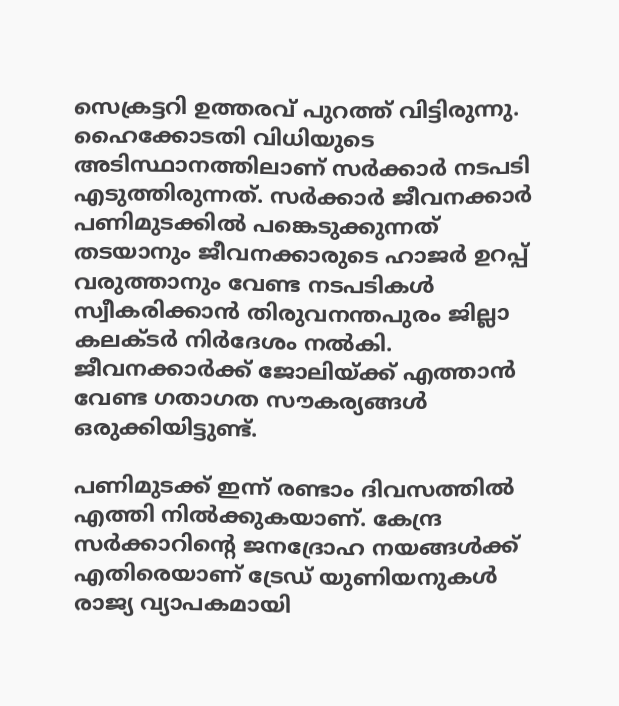സെക്രട്ടറി ഉത്തരവ് പുറത്ത് വിട്ടിരുന്നു. ഹൈക്കോടതി വിധിയുടെ അടിസ്ഥാനത്തിലാണ് സര്‍ക്കാര്‍ നടപടി എടുത്തിരുന്നത്. സർക്കാർ ജീവനക്കാർ പണിമുടക്കിൽ പങ്കെടുക്കുന്നത് തടയാനും ജീവനക്കാരുടെ ഹാജർ ഉറപ്പ് വരുത്താനും വേണ്ട നടപടികൾ സ്വീകരിക്കാൻ തിരുവനന്തപുരം ജില്ലാ കലക്ടർ നിർദേശം നൽകി. ജീവനക്കാർക്ക് ജോലിയ്ക്ക് എത്താൻ വേണ്ട ഗതാഗത സൗകര്യങ്ങൾ ഒരുക്കിയിട്ടുണ്ട്.

പണിമുടക്ക് ഇന്ന് രണ്ടാം ദിവസത്തിൽ എത്തി നിൽക്കുകയാണ്. കേന്ദ്ര സര്‍ക്കാറിന്റെ ജനദ്രോഹ നയങ്ങള്‍ക്ക് എതിരെയാണ് ട്രേഡ് യുണിയനുകള്‍ രാജ്യ വ്യാപകമായി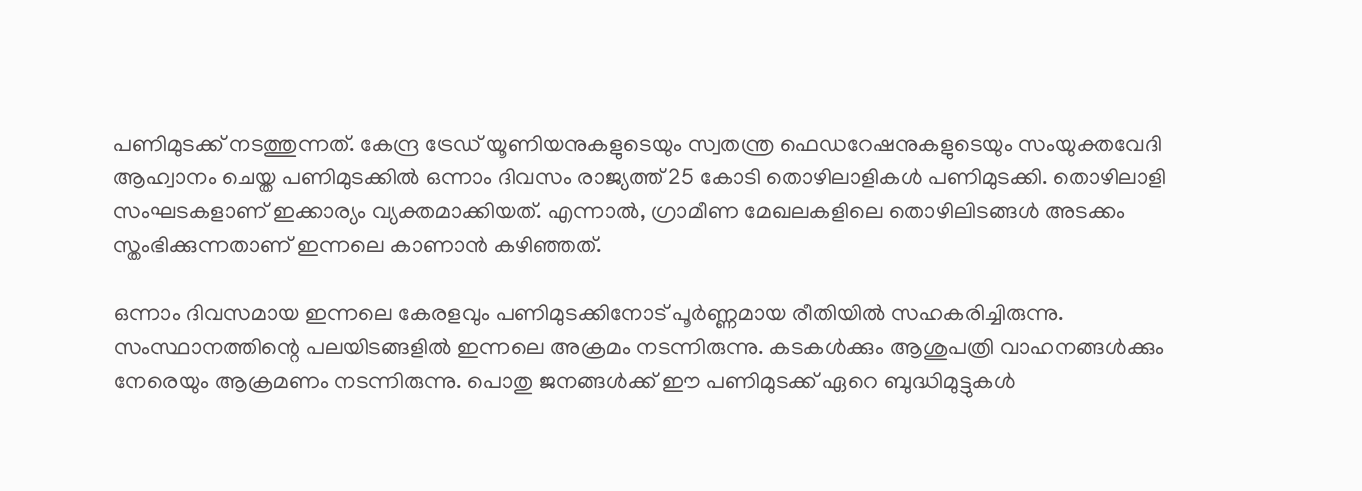പണിമുടക്ക് നടത്തുന്നത്. കേന്ദ്ര ട്രേഡ് യൂണിയനുകളുടെയും സ്വതന്ത്ര ഫെഡറേഷനുകളുടെയും സംയുക്തവേദി ആഹ്വാനം ചെയ്ത പണിമുടക്കിൽ ഒന്നാം ദിവസം രാജ്യത്ത് 25 കോടി തൊഴിലാളികള്‍ പണിമുടക്കി. തൊഴിലാളി സംഘടകളാണ് ഇക്കാര്യം വ്യക്തമാക്കിയത്. എന്നാൽ, ഗ്രാമീണ മേഖലകളിലെ തൊഴിലിടങ്ങൾ അടക്കം സ്തംഭിക്കുന്നതാണ് ഇന്നലെ കാണാൻ കഴിഞ്ഞത്.

ഒന്നാം ദിവസമായ ഇന്നലെ കേരളവും പണിമുടക്കിനോട് പൂർണ്ണമായ രീതിയിൽ സഹകരിച്ചിരുന്നു. സംസ്ഥാനത്തിന്റെ പലയിടങ്ങളിൽ ഇന്നലെ അക്രമം നടന്നിരുന്നു. കടകൾക്കും ആശുപത്രി വാഹനങ്ങൾക്കും നേരെയും ആക്രമണം നടന്നിരുന്നു. പൊതു ജനങ്ങൾക്ക് ഈ പണിമുടക്ക് ഏറെ ബുദ്ധിമുട്ടുകൾ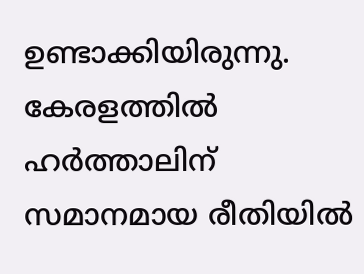ഉണ്ടാക്കിയിരുന്നു. കേരളത്തിൽ ഹർത്താലിന് സമാനമായ രീതിയിൽ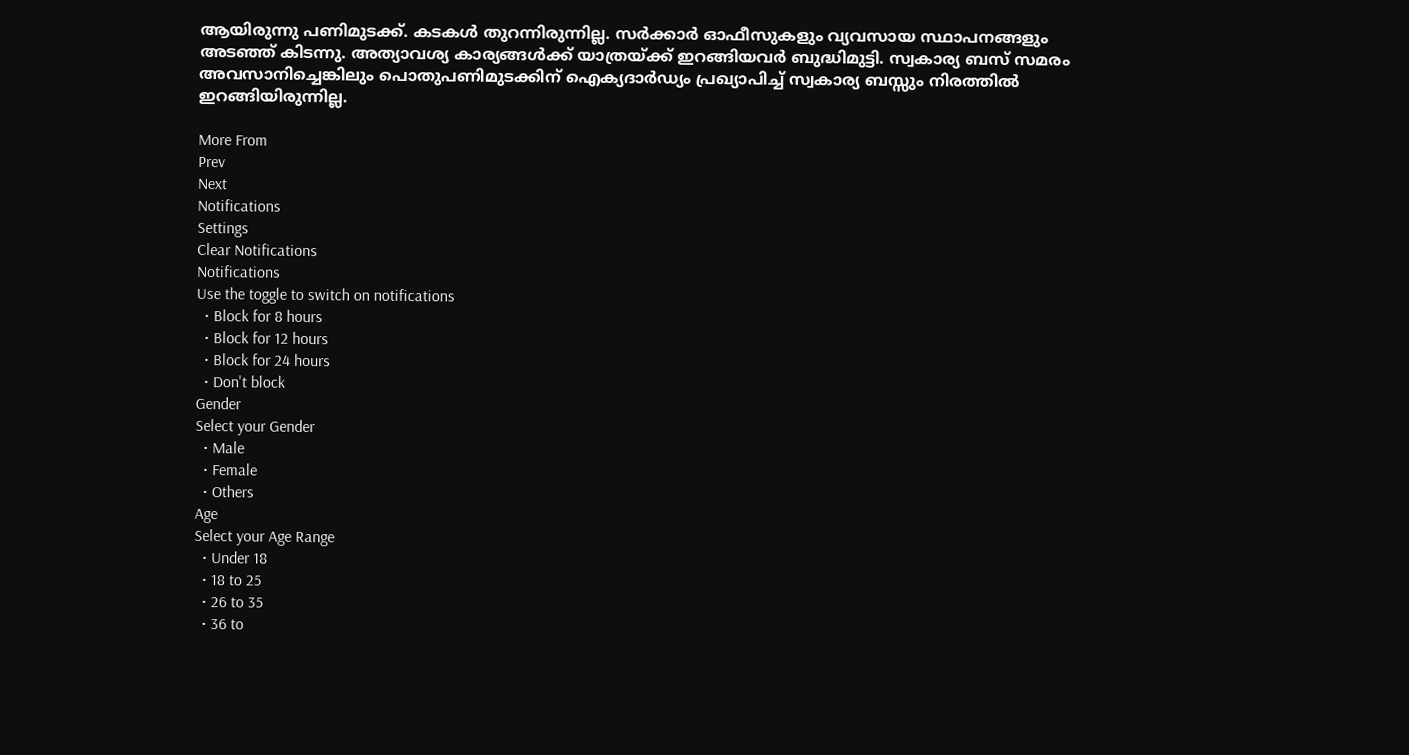ആയിരുന്നു പണിമുടക്ക്. കടകൾ തുറന്നിരുന്നില്ല. സർക്കാർ ഓഫീസുകളും വ്യവസായ സ്ഥാപനങ്ങളും അടഞ്ഞ് കിടന്നു. അത്യാവശ്യ കാര്യങ്ങൾക്ക് യാത്രയ്ക്ക് ഇറങ്ങിയവർ ബുദ്ധിമുട്ടി. സ്വകാര്യ ബസ് സമരം അവസാനിച്ചെങ്കിലും പൊതുപണിമുടക്കിന് ഐക്യദാർഡ്യം പ്രഖ്യാപിച്ച് സ്വകാര്യ ബസ്സും നിരത്തിൽ ഇറങ്ങിയിരുന്നില്ല.

More From
Prev
Next
Notifications
Settings
Clear Notifications
Notifications
Use the toggle to switch on notifications
  • Block for 8 hours
  • Block for 12 hours
  • Block for 24 hours
  • Don't block
Gender
Select your Gender
  • Male
  • Female
  • Others
Age
Select your Age Range
  • Under 18
  • 18 to 25
  • 26 to 35
  • 36 to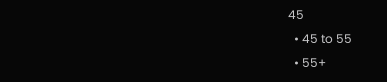45
  • 45 to 55
  • 55+